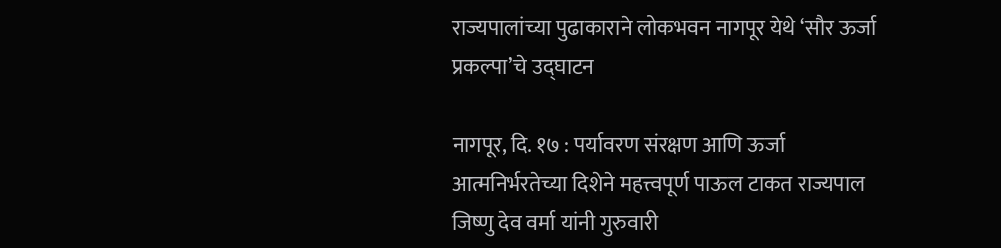राज्यपालांच्या पुढाकाराने लोकभवन नागपूर येथे ‘सौर ऊर्जा प्रकल्पा’चे उद्घाटन

नागपूर, दि. १७ : पर्यावरण संरक्षण आणि ऊर्जा आत्मनिर्भरतेच्या दिशेने महत्त्वपूर्ण पाऊल टाकत राज्यपाल जिष्णु देव वर्मा यांनी गुरुवारी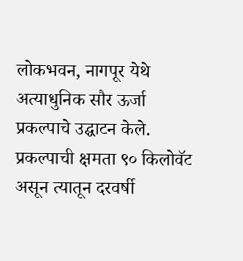लोकभवन, नागपूर येथे अत्याधुनिक सौर ऊर्जा प्रकल्पाचे उद्घाटन केले. प्रकल्पाची क्षमता ९० किलोवॅट असून त्यातून दरवर्षी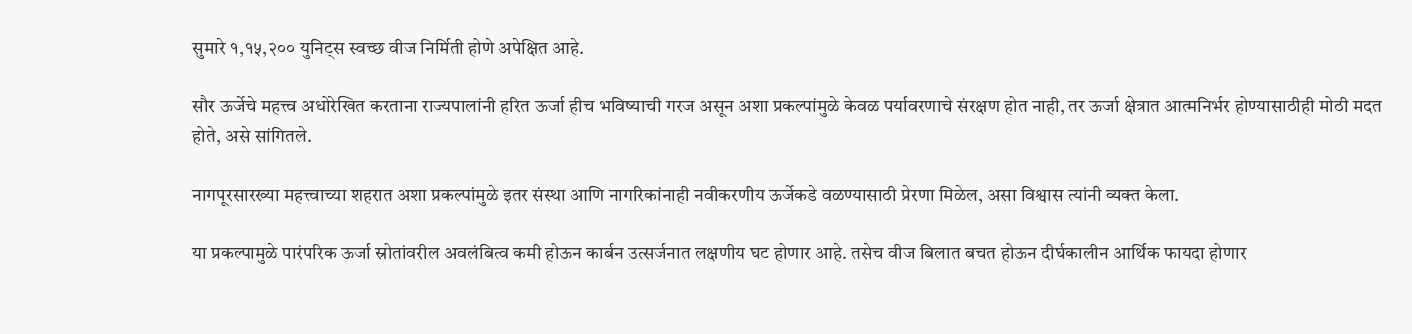सुमारे १,१५,२०० युनिट्स स्वच्छ वीज निर्मिती होणे अपेक्षित आहे.

सौर ऊर्जेचे महत्त्व अधोरेखित करताना राज्यपालांनी हरित ऊर्जा हीच भविष्याची गरज असून अशा प्रकल्पांमुळे केवळ पर्यावरणाचे संरक्षण होत नाही, तर ऊर्जा क्षेत्रात आत्मनिर्भर होण्यासाठीही मोठी मदत होते, असे सांगितले.

नागपूरसारख्या महत्त्वाच्या शहरात अशा प्रकल्पांमुळे इतर संस्था आणि नागरिकांनाही नवीकरणीय ऊर्जेकडे वळण्यासाठी प्रेरणा मिळेल, असा विश्वास त्यांनी व्यक्त केला.

या प्रकल्पामुळे पारंपरिक ऊर्जा स्रोतांवरील अवलंबित्व कमी होऊन कार्बन उत्सर्जनात लक्षणीय घट होणार आहे. तसेच वीज बिलात बचत होऊन दीर्घकालीन आर्थिक फायदा होणार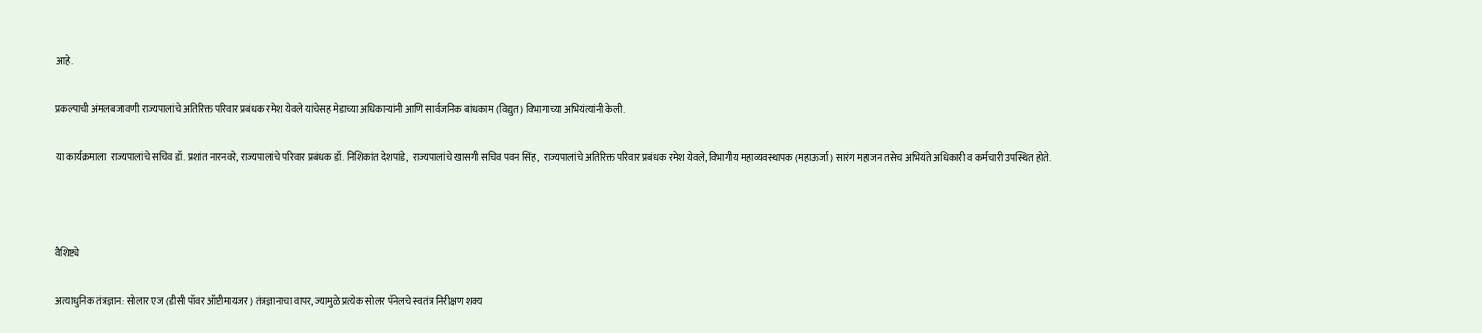आहे.

प्रकल्पाची अंमलबजावणी राज्यपालांचे अतिरिक्त परिवार प्रबंधक रमेश येवले यांचेसह मेडाच्या अधिकाऱ्यांनी आणि सार्वजनिक बांधकाम (विद्युत) विभागाच्या अभियंत्यांनी केली.

या कार्यक्रमाला  राज्यपालांचे सचिव डॉ. प्रशांत नारनवरे, राज्यपालांचे परिवार प्रबंधक डॉ. निशिकांत देशपांडे,  राज्यपालांचे खासगी सचिव पवन सिंह,  राज्यपालांचे अतिरिक्त परिवार प्रबंधक रमेश येवले, विभागीय महाव्यवस्थापक (महाऊर्जा) सारंग महाजन तसेच अभियंते अधिकारी व कर्मचारी उपस्थित होते.



वैशिष्ट्ये

अत्याधुनिक तंत्रज्ञान: सोलार एज (डीसी पॉवर ऑप्टीमायजर) तंत्रज्ञानाचा वापर, ज्यामुळे प्रत्येक सोलर पॅनेलचे स्वतंत्र निरीक्षण शक्य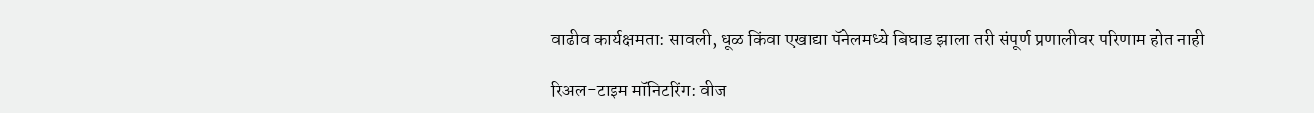वाढीव कार्यक्षमता: सावली, धूळ किंवा एखाद्या पॅनेलमध्ये बिघाड झाला तरी संपूर्ण प्रणालीवर परिणाम होत नाही

रिअल-टाइम मॉनिटरिंग: वीज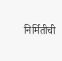निर्मितीची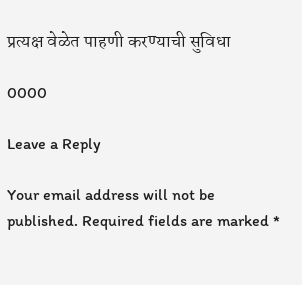प्रत्यक्ष वेळेत पाहणी करण्याची सुविधा

0000

Leave a Reply

Your email address will not be published. Required fields are marked *